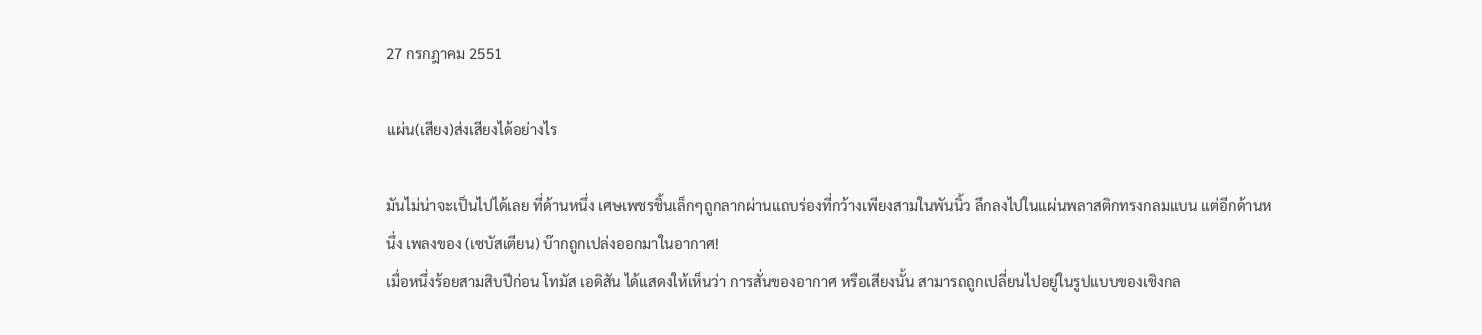27 กรกฎาคม 2551

แผ่น(เสียง)ส่งเสียงได้อย่างไร

มันไม่น่าจะเป็นไปได้เลย ที่ด้านหนึ่ง เศษเพชรชิ้นเล็กๆถูกลากผ่านแถบร่องที่กว้างเพียงสามในพันนิ้ว ลึกลงไปในแผ่นพลาสติกทรงกลมแบน แต่อีกด้านหนึ่ง เพลงของ (เซบัสเตียน) บ๊ากถูกเปล่งออกมาในอากาศ!
เมื่อหนึ่งร้อยสามสิบปีก่อน โทมัส เอดิสัน ได้แสดงให้เห็นว่า การสั่นของอากาศ หรือเสียงนั้น สามารถถูกเปลี่ยนไปอยู่ในรูปแบบของเชิงกล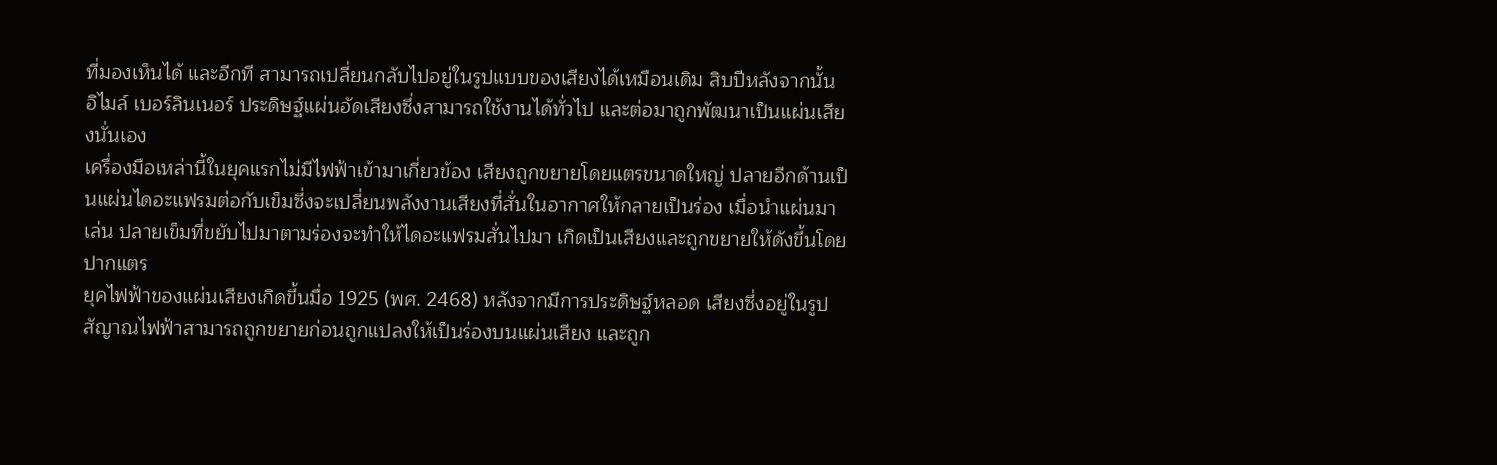ที่มองเห็นได้ และอีกที สามารถเปลี่ยนกลับไปอยู่ในรูปแบบของเสียงได้เหมือนเดิม สิบปีหลังจากนั้น อิไมล์ เบอร์ลินเนอร์ ประดิษฐ์แผ่นอัดเสียงซึ่งสามารถใช้งานได้ทั่วไป และต่อมาถูกพัฒนาเป็นแผ่นเสียงนั่นเอง
เครื่องมือเหล่านี้ในยุคแรกไม่มีไฟฟ้าเข้ามาเกี่ยวข้อง เสียงถูกขยายโดยแตรขนาดใหญ่ ปลายอีกด้านเป็นแผ่นไดอะแฟรมต่อกับเข็มซึ่งจะเปลี่ยนพลังงานเสียงที่สั่นในอากาศให้กลายเป็นร่อง เมื่อนำแผ่นมาเล่น ปลายเข็มที่ขยับไปมาตามร่องจะทำให้ไดอะแฟรมสั่นไปมา เกิดเป็นเสียงและถูกขยายให้ดังขึ้นโดยปากแตร
ยุคไฟฟ้าของแผ่นเสียงเกิดขึ้นมื่อ 1925 (พศ. 2468) หลังจากมีการประดิษฐ์หลอด เสียงซึ่งอยู่ในรูปสัญาณไฟฟ้าสามารถถูกขยายก่อนถูกแปลงให้เป็นร่องบนแผ่นเสียง และถูก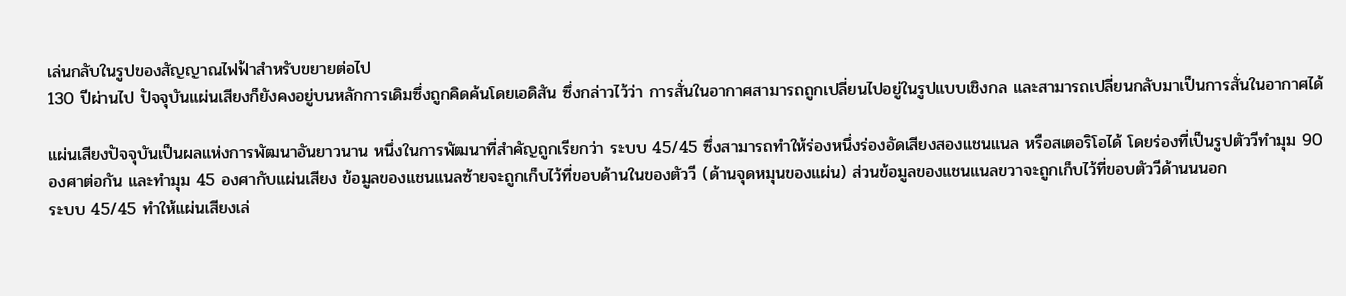เล่นกลับในรูปของสัญญาณไฟฟ้าสำหรับขยายต่อไป
130 ปีผ่านไป ปัจจุบันแผ่นเสียงก็ยังคงอยู่บนหลักการเดิมซึ่งถูกคิดค้นโดยเอดิสัน ซึ่งกล่าวไว้ว่า การสั่นในอากาศสามารถถูกเปลี่ยนไปอยู่ในรูปแบบเชิงกล และสามารถเปลี่ยนกลับมาเป็นการสั่นในอากาศได้

แผ่นเสียงปัจจุบันเป็นผลแห่งการพัฒนาอันยาวนาน หนึ่งในการพัฒนาที่สำคัญถูกเรียกว่า ระบบ 45/45 ซึ่งสามารถทำให้ร่องหนึ่งร่องอัดเสียงสองแชนแนล หรือสเตอริโอได้ โดยร่องที่เป็นรูปตัววีทำมุม 90 องศาต่อกัน และทำมุม 45 องศากับแผ่นเสียง ข้อมูลของแชนแนลซ้ายจะถูกเก็บไว้ที่ขอบด้านในของตัววี (ด้านจุดหมุนของแผ่น) ส่วนข้อมูลของแชนแนลขวาจะถูกเก็บไว้ที่ขอบตัววีด้านนนอก
ระบบ 45/45 ทำให้แผ่นเสียงเล่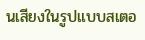นเสียงในรูปแบบสเตอ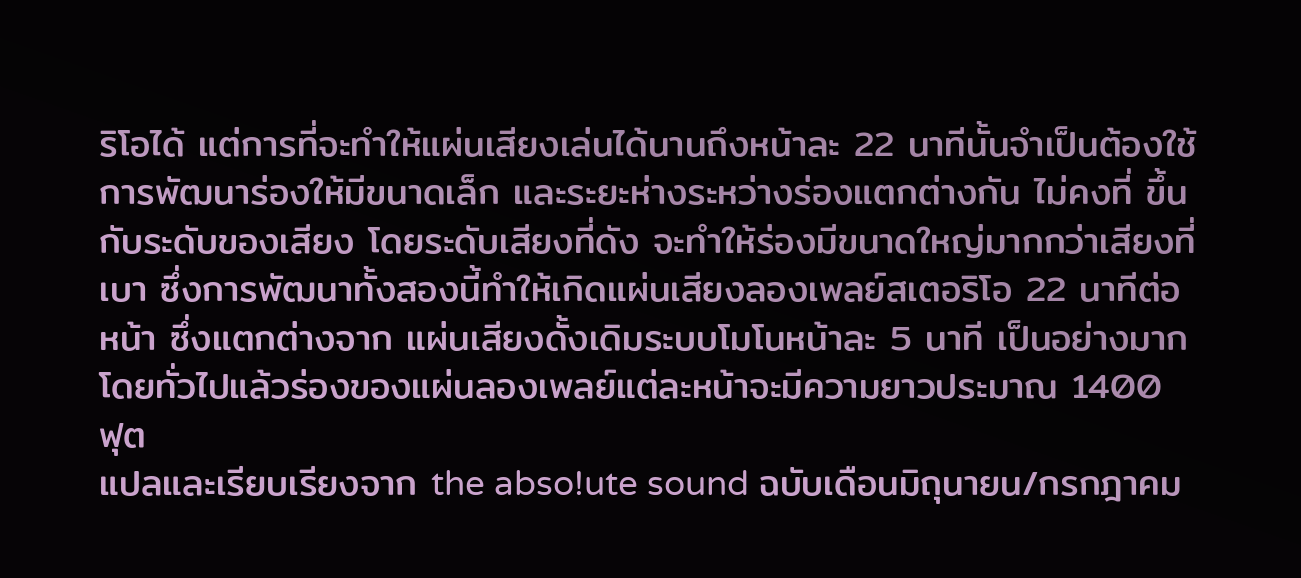ริโอได้ แต่การที่จะทำให้แผ่นเสียงเล่นได้นานถึงหน้าละ 22 นาทีนั้นจำเป็นต้องใช้การพัฒนาร่องให้มีขนาดเล็ก และระยะห่างระหว่างร่องแตกต่างกัน ไม่คงที่ ขึ้นกับระดับของเสียง โดยระดับเสียงที่ดัง จะทำให้ร่องมีขนาดใหญ่มากกว่าเสียงที่เบา ซึ่งการพัฒนาทั้งสองนี้ทำให้เกิดแผ่นเสียงลองเพลย์สเตอริโอ 22 นาทีต่อหน้า ซึ่งแตกต่างจาก แผ่นเสียงดั้งเดิมระบบโมโนหน้าละ 5 นาที เป็นอย่างมาก โดยทั่วไปแล้วร่องของแผ่นลองเพลย์แต่ละหน้าจะมีความยาวประมาณ 1400 ฟุต
แปลและเรียบเรียงจาก the abso!ute sound ฉบับเดือนมิถุนายน/กรกฎาคม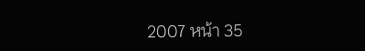2007 หน้า 35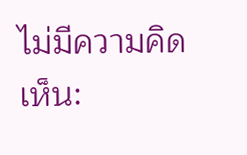ไม่มีความคิดเห็น: